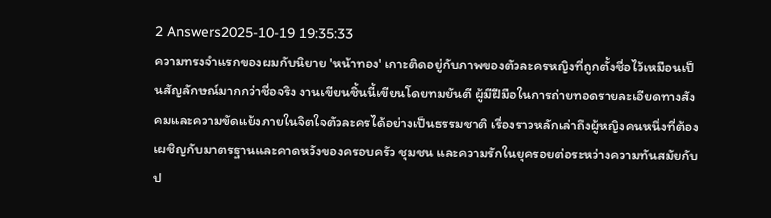2 Answers2025-10-19 19:35:33
ความทรงจำแรกของผมกับนิยาย 'หน้าทอง' เกาะติดอยู่กับภาพของตัวละครหญิงที่ถูกตั้งชื่อไว้เหมือนเป็นสัญลักษณ์มากกว่าชื่อจริง งานเขียนชิ้นนี้เขียนโดยทมยันตี ผู้มีฝีมือในการถ่ายทอดรายละเอียดทางสังคมและความขัดแย้งภายในจิตใจตัวละครได้อย่างเป็นธรรมชาติ เรื่องราวหลักเล่าถึงผู้หญิงคนหนึ่งที่ต้องเผชิญกับมาตรฐานและคาดหวังของครอบครัว ชุมชน และความรักในยุครอยต่อระหว่างความทันสมัยกับป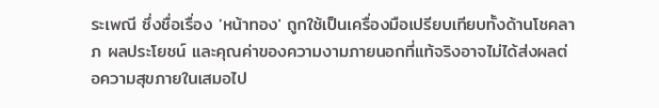ระเพณี ซึ่งชื่อเรื่อง 'หน้าทอง' ถูกใช้เป็นเครื่องมือเปรียบเทียบทั้งด้านโชคลาภ ผลประโยชน์ และคุณค่าของความงามภายนอกที่แท้จริงอาจไม่ได้ส่งผลต่อความสุขภายในเสมอไป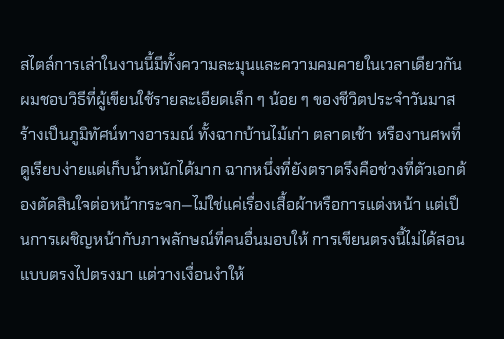สไตล์การเล่าในงานนี้มีทั้งความละมุนและความคมคายในเวลาเดียวกัน ผมชอบวิธีที่ผู้เขียนใช้รายละเอียดเล็ก ๆ น้อย ๆ ของชีวิตประจำวันมาสร้างเป็นภูมิทัศน์ทางอารมณ์ ทั้งฉากบ้านไม้เก่า ตลาดเช้า หรืองานศพที่ดูเรียบง่ายแต่เก็บน้ำหนักได้มาก ฉากหนึ่งที่ยังตราตรึงคือช่วงที่ตัวเอกต้องตัดสินใจต่อหน้ากระจก—ไม่ใช่แค่เรื่องเสื้อผ้าหรือการแต่งหน้า แต่เป็นการเผชิญหน้ากับภาพลักษณ์ที่คนอื่นมอบให้ การเขียนตรงนี้ไม่ได้สอนแบบตรงไปตรงมา แต่วางเงื่อนงำให้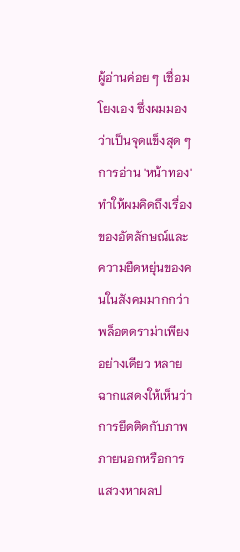ผู้อ่านค่อย ๆ เชื่อมโยงเอง ซึ่งผมมองว่าเป็นจุดแข็งสุด ๆ
การอ่าน 'หน้าทอง' ทำให้ผมคิดถึงเรื่องของอัตลักษณ์และความยืดหยุ่นของคนในสังคมมากกว่าพล็อตดราม่าเพียงอย่างเดียว หลายฉากแสดงให้เห็นว่าการยึดติดกับภาพภายนอกหรือการแสวงหาผลป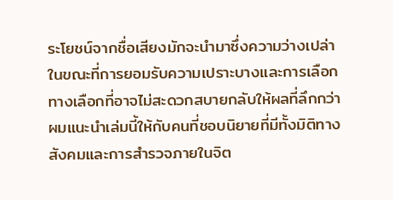ระโยชน์จากชื่อเสียงมักจะนำมาซึ่งความว่างเปล่า ในขณะที่การยอมรับความเปราะบางและการเลือกทางเลือกที่อาจไม่สะดวกสบายกลับให้ผลที่ลึกกว่า ผมแนะนำเล่มนี้ให้กับคนที่ชอบนิยายที่มีทั้งมิติทางสังคมและการสำรวจภายในจิต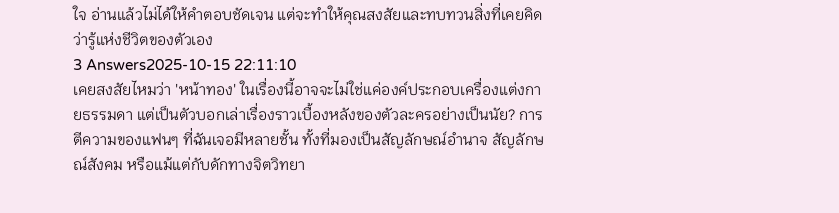ใจ อ่านแล้วไม่ได้ให้คำตอบชัดเจน แต่จะทำให้คุณสงสัยและทบทวนสิ่งที่เคยคิดว่ารู้แห่งชีวิตของตัวเอง
3 Answers2025-10-15 22:11:10
เคยสงสัยไหมว่า 'หน้าทอง' ในเรื่องนี้อาจจะไม่ใช่แค่องค์ประกอบเครื่องแต่งกายธรรมดา แต่เป็นตัวบอกเล่าเรื่องราวเบื้องหลังของตัวละครอย่างเป็นนัย? การตีความของแฟนๆ ที่ฉันเจอมีหลายชั้น ทั้งที่มองเป็นสัญลักษณ์อำนาจ สัญลักษณ์สังคม หรือแม้แต่กับดักทางจิตวิทยา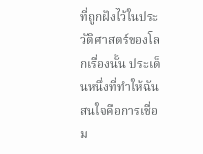ที่ถูกฝังไว้ในประวัติศาสตร์ของโลกเรื่องนั้น ประเด็นหนึ่งที่ทำให้ฉันสนใจคือการเชื่อม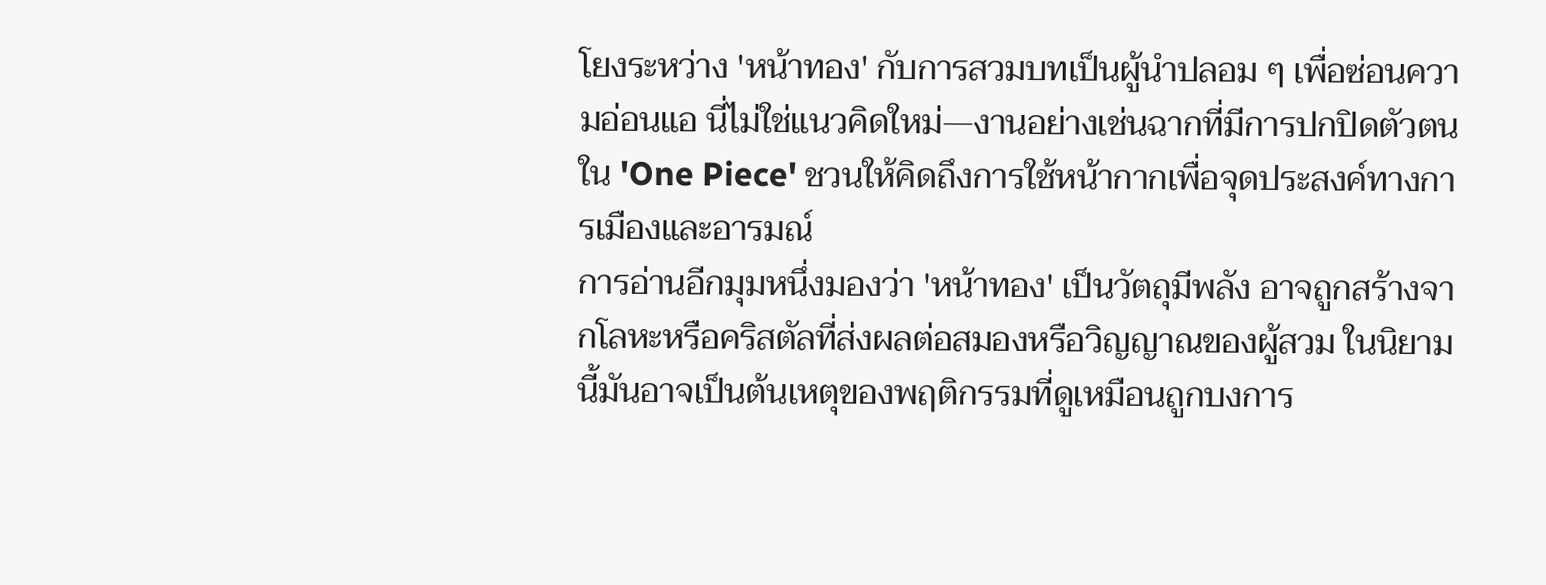โยงระหว่าง 'หน้าทอง' กับการสวมบทเป็นผู้นำปลอม ๆ เพื่อซ่อนความอ่อนแอ นี่ไม่ใช่แนวคิดใหม่—งานอย่างเช่นฉากที่มีการปกปิดตัวตนใน 'One Piece' ชวนให้คิดถึงการใช้หน้ากากเพื่อจุดประสงค์ทางการเมืองและอารมณ์
การอ่านอีกมุมหนึ่งมองว่า 'หน้าทอง' เป็นวัตถุมีพลัง อาจถูกสร้างจากโลหะหรือคริสตัลที่ส่งผลต่อสมองหรือวิญญาณของผู้สวม ในนิยามนี้มันอาจเป็นต้นเหตุของพฤติกรรมที่ดูเหมือนถูกบงการ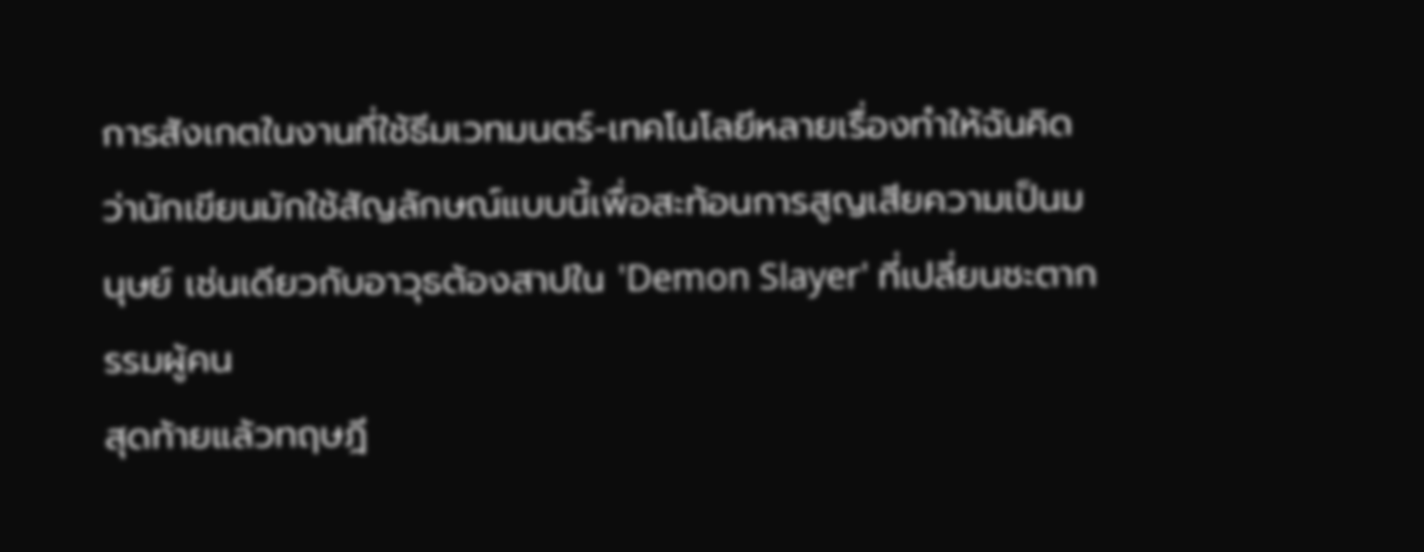การสังเกตในงานที่ใช้ธีมเวทมนตร์-เทคโนโลยีหลายเรื่องทำให้ฉันคิดว่านักเขียนมักใช้สัญลักษณ์แบบนี้เพื่อสะท้อนการสูญเสียความเป็นมนุษย์ เช่นเดียวกับอาวุธต้องสาปใน 'Demon Slayer' ที่เปลี่ยนชะตากรรมผู้คน
สุดท้ายแล้วทฤษฎี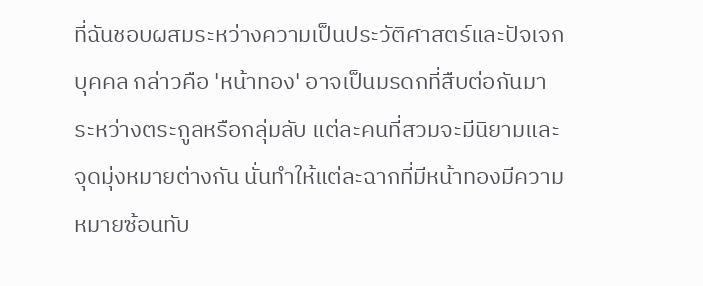ที่ฉันชอบผสมระหว่างความเป็นประวัติศาสตร์และปัจเจกบุคคล กล่าวคือ 'หน้าทอง' อาจเป็นมรดกที่สืบต่อกันมาระหว่างตระกูลหรือกลุ่มลับ แต่ละคนที่สวมจะมีนิยามและจุดมุ่งหมายต่างกัน นั่นทำให้แต่ละฉากที่มีหน้าทองมีความหมายซ้อนทับ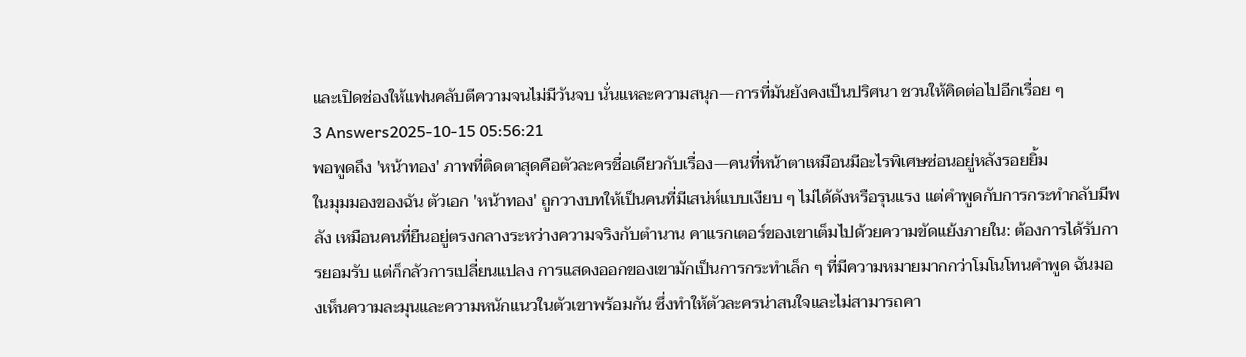และเปิดช่องให้แฟนคลับตีความจนไม่มีวันจบ นั่นแหละความสนุก—การที่มันยังคงเป็นปริศนา ชวนให้คิดต่อไปอีกเรื่อย ๆ
3 Answers2025-10-15 05:56:21
พอพูดถึง 'หน้าทอง' ภาพที่ติดตาสุดคือตัวละครชื่อเดียวกับเรื่อง—คนที่หน้าตาเหมือนมีอะไรพิเศษซ่อนอยู่หลังรอยยิ้ม
ในมุมมองของฉัน ตัวเอก 'หน้าทอง' ถูกวางบทให้เป็นคนที่มีเสน่ห์แบบเงียบ ๆ ไม่ได้ดังหรือรุนแรง แต่คำพูดกับการกระทำกลับมีพลัง เหมือนคนที่ยืนอยู่ตรงกลางระหว่างความจริงกับตำนาน คาแรกเตอร์ของเขาเต็มไปด้วยความขัดแย้งภายใน: ต้องการได้รับการยอมรับ แต่ก็กลัวการเปลี่ยนแปลง การแสดงออกของเขามักเป็นการกระทำเล็ก ๆ ที่มีความหมายมากกว่าโมโนโทนคำพูด ฉันมองเห็นความละมุนและความหนักแนวในตัวเขาพร้อมกัน ซึ่งทำให้ตัวละครน่าสนใจและไม่สามารถคา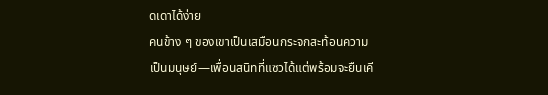ดเดาได้ง่าย
คนข้าง ๆ ของเขาเป็นเสมือนกระจกสะท้อนความเป็นมนุษย์—เพื่อนสนิทที่แซวได้แต่พร้อมจะยืนเคี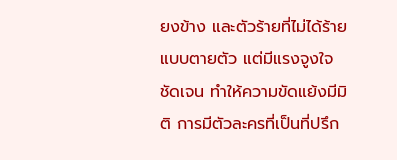ยงข้าง และตัวร้ายที่ไม่ได้ร้ายแบบตายตัว แต่มีแรงจูงใจชัดเจน ทำให้ความขัดแย้งมีมิติ การมีตัวละครที่เป็นที่ปรึก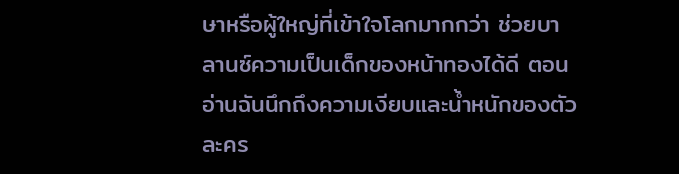ษาหรือผู้ใหญ่ที่เข้าใจโลกมากกว่า ช่วยบาลานซ์ความเป็นเด็กของหน้าทองได้ดี ตอนอ่านฉันนึกถึงความเงียบและน้ำหนักของตัวละคร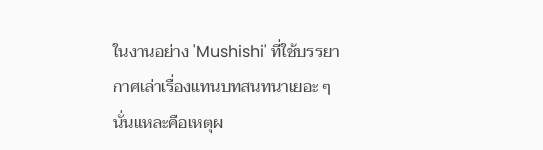ในงานอย่าง 'Mushishi' ที่ใช้บรรยากาศเล่าเรื่องแทนบทสนทนาเยอะ ๆ นั่นแหละคือเหตุผ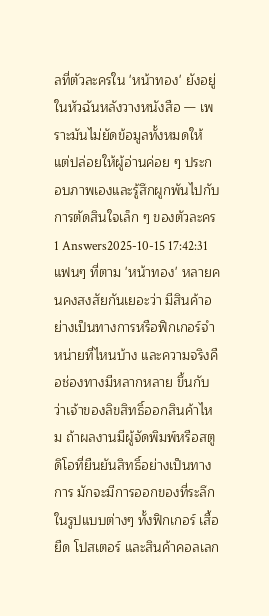ลที่ตัวละครใน 'หน้าทอง' ยังอยู่ในหัวฉันหลังวางหนังสือ — เพราะมันไม่ยัดข้อมูลทั้งหมดให้ แต่ปล่อยให้ผู้อ่านค่อย ๆ ประกอบภาพเองและรู้สึกผูกพันไปกับการตัดสินใจเล็ก ๆ ของตัวละคร
1 Answers2025-10-15 17:42:31
แฟนๆ ที่ตาม 'หน้าทอง' หลายคนคงสงสัยกันเยอะว่า มีสินค้าอย่างเป็นทางการหรือฟิกเกอร์จำหน่ายที่ไหนบ้าง และความจริงคือช่องทางมีหลากหลาย ขึ้นกับว่าเจ้าของลิขสิทธิ์ออกสินค้าไหม ถ้าผลงานมีผู้จัดพิมพ์หรือสตูดิโอที่ยืนยันสิทธิ์อย่างเป็นทางการ มักจะมีการออกของที่ระลึกในรูปแบบต่างๆ ทั้งฟิกเกอร์ เสื้อยืด โปสเตอร์ และสินค้าคอลเลก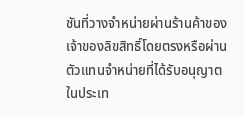ชันที่วางจำหน่ายผ่านร้านค้าของเจ้าของลิขสิทธิ์โดยตรงหรือผ่านตัวแทนจำหน่ายที่ได้รับอนุญาต ในประเท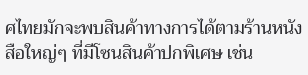ศไทยมักจะพบสินค้าทางการได้ตามร้านหนังสือใหญ่ๆ ที่มีโซนสินค้าปกพิเศษ เช่น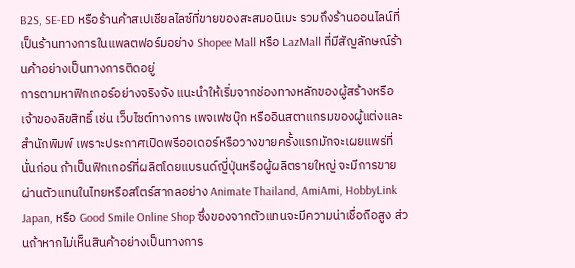B2S, SE-ED หรือร้านค้าสเปเชียลไลซ์ที่ขายของสะสมอนิเมะ รวมถึงร้านออนไลน์ที่เป็นร้านทางการในแพลตฟอร์มอย่าง Shopee Mall หรือ LazMall ที่มีสัญลักษณ์ร้านค้าอย่างเป็นทางการติดอยู่
การตามหาฟิกเกอร์อย่างจริงจัง แนะนำให้เริ่มจากช่องทางหลักของผู้สร้างหรือเจ้าของลิขสิทธิ์ เช่น เว็บไซต์ทางการ เพจเฟซบุ๊ก หรืออินสตาแกรมของผู้แต่งและสำนักพิมพ์ เพราะประกาศเปิดพรีออเดอร์หรือวางขายครั้งแรกมักจะเผยแพร่ที่นั่นก่อน ถ้าเป็นฟิกเกอร์ที่ผลิตโดยแบรนด์ญี่ปุ่นหรือผู้ผลิตรายใหญ่ จะมีการขายผ่านตัวแทนในไทยหรือสโตร์สากลอย่าง Animate Thailand, AmiAmi, HobbyLink Japan, หรือ Good Smile Online Shop ซึ่งของจากตัวแทนจะมีความน่าเชื่อถือสูง ส่วนถ้าหากไม่เห็นสินค้าอย่างเป็นทางการ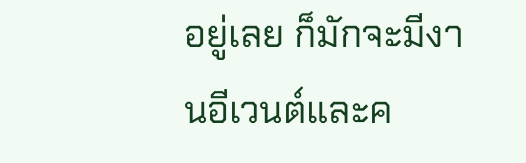อยู่เลย ก็มักจะมีงานอีเวนต์และค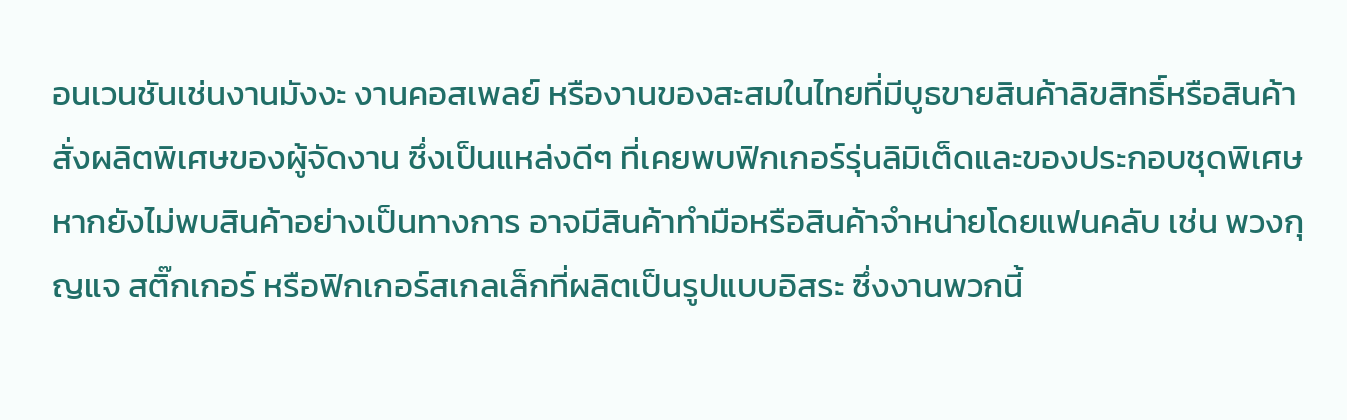อนเวนชันเช่นงานมังงะ งานคอสเพลย์ หรืองานของสะสมในไทยที่มีบูธขายสินค้าลิขสิทธิ์หรือสินค้าสั่งผลิตพิเศษของผู้จัดงาน ซึ่งเป็นแหล่งดีๆ ที่เคยพบฟิกเกอร์รุ่นลิมิเต็ดและของประกอบชุดพิเศษ
หากยังไม่พบสินค้าอย่างเป็นทางการ อาจมีสินค้าทำมือหรือสินค้าจำหน่ายโดยแฟนคลับ เช่น พวงกุญแจ สติ๊กเกอร์ หรือฟิกเกอร์สเกลเล็กที่ผลิตเป็นรูปแบบอิสระ ซึ่งงานพวกนี้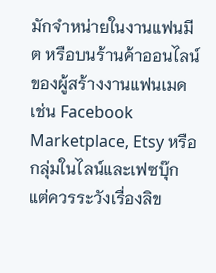มักจำหน่ายในงานแฟนมีต หรือบนร้านค้าออนไลน์ของผู้สร้างงานแฟนเมด เช่น Facebook Marketplace, Etsy หรือกลุ่มในไลน์และเฟซบุ๊ก แต่ควรระวังเรื่องลิข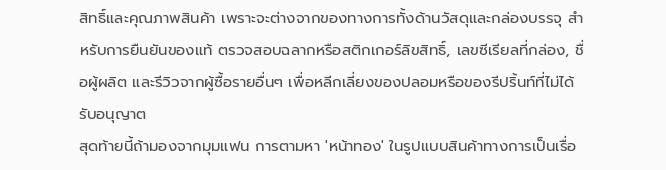สิทธิ์และคุณภาพสินค้า เพราะจะต่างจากของทางการทั้งด้านวัสดุและกล่องบรรจุ สำหรับการยืนยันของแท้ ตรวจสอบฉลากหรือสติกเกอร์ลิขสิทธิ์, เลขซีเรียลที่กล่อง, ชื่อผู้ผลิต และรีวิวจากผู้ซื้อรายอื่นๆ เพื่อหลีกเลี่ยงของปลอมหรือของรีปริ้นท์ที่ไม่ได้รับอนุญาต
สุดท้ายนี้ถ้ามองจากมุมแฟน การตามหา 'หน้าทอง' ในรูปแบบสินค้าทางการเป็นเรื่อ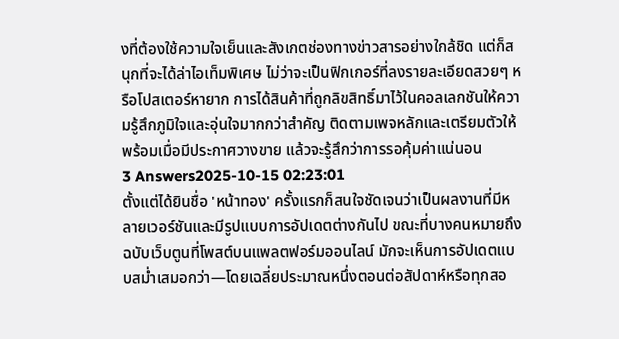งที่ต้องใช้ความใจเย็นและสังเกตช่องทางข่าวสารอย่างใกล้ชิด แต่ก็สนุกที่จะได้ล่าไอเท็มพิเศษ ไม่ว่าจะเป็นฟิกเกอร์ที่ลงรายละเอียดสวยๆ หรือโปสเตอร์หายาก การได้สินค้าที่ถูกลิขสิทธิ์มาไว้ในคอลเลกชันให้ความรู้สึกภูมิใจและอุ่นใจมากกว่าสำคัญ ติดตามเพจหลักและเตรียมตัวให้พร้อมเมื่อมีประกาศวางขาย แล้วจะรู้สึกว่าการรอคุ้มค่าแน่นอน
3 Answers2025-10-15 02:23:01
ตั้งแต่ได้ยินชื่อ 'หน้าทอง' ครั้งแรกก็สนใจชัดเจนว่าเป็นผลงานที่มีหลายเวอร์ชันและมีรูปแบบการอัปเดตต่างกันไป ขณะที่บางคนหมายถึงฉบับเว็บตูนที่โพสต์บนแพลตฟอร์มออนไลน์ มักจะเห็นการอัปเดตแบบสม่ำเสมอกว่า—โดยเฉลี่ยประมาณหนึ่งตอนต่อสัปดาห์หรือทุกสอ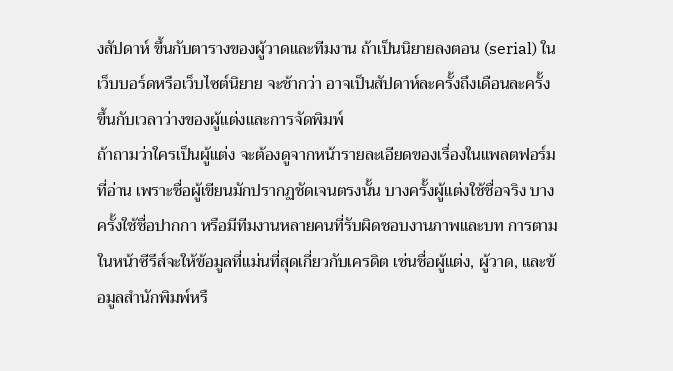งสัปดาห์ ขึ้นกับตารางของผู้วาดและทีมงาน ถ้าเป็นนิยายลงตอน (serial) ในเว็บบอร์ดหรือเว็บไซต์นิยาย จะช้ากว่า อาจเป็นสัปดาห์ละครั้งถึงเดือนละครั้ง ขึ้นกับเวลาว่างของผู้แต่งและการจัดพิมพ์
ถ้าถามว่าใครเป็นผู้แต่ง จะต้องดูจากหน้ารายละเอียดของเรื่องในแพลตฟอร์มที่อ่าน เพราะชื่อผู้เขียนมักปรากฏชัดเจนตรงนั้น บางครั้งผู้แต่งใช้ชื่อจริง บางครั้งใช้ชื่อปากกา หรือมีทีมงานหลายคนที่รับผิดชอบงานภาพและบท การตามในหน้าซีรีส์จะให้ข้อมูลที่แม่นที่สุดเกี่ยวกับเครดิต เช่นชื่อผู้แต่ง, ผู้วาด, และข้อมูลสำนักพิมพ์หรื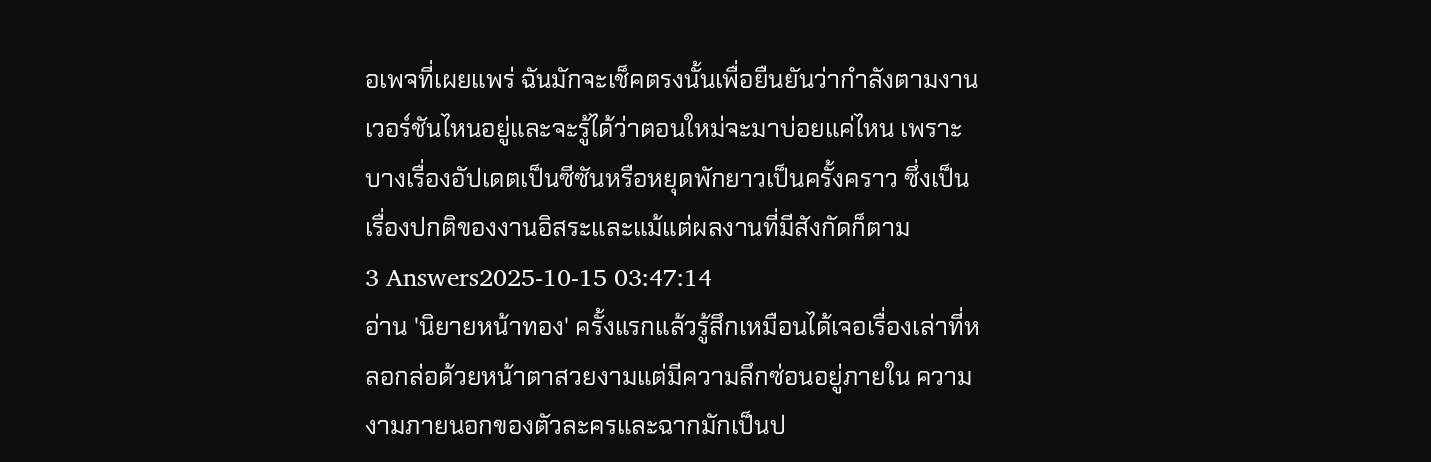อเพจที่เผยแพร่ ฉันมักจะเช็คตรงนั้นเพื่อยืนยันว่ากำลังตามงานเวอร์ชันไหนอยู่และจะรู้ได้ว่าตอนใหม่จะมาบ่อยแค่ไหน เพราะบางเรื่องอัปเดตเป็นซีซันหรือหยุดพักยาวเป็นครั้งคราว ซึ่งเป็นเรื่องปกติของงานอิสระและแม้แต่ผลงานที่มีสังกัดก็ตาม
3 Answers2025-10-15 03:47:14
อ่าน 'นิยายหน้าทอง' ครั้งแรกแล้วรู้สึกเหมือนได้เจอเรื่องเล่าที่หลอกล่อด้วยหน้าตาสวยงามแต่มีความลึกซ่อนอยู่ภายใน ความงามภายนอกของตัวละครและฉากมักเป็นป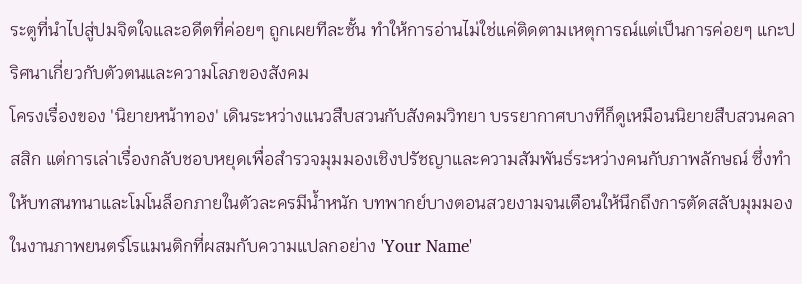ระตูที่นำไปสู่ปมจิตใจและอดีตที่ค่อยๆ ถูกเผยทีละชั้น ทำให้การอ่านไม่ใช่แค่ติดตามเหตุการณ์แต่เป็นการค่อยๆ แกะปริศนาเกี่ยวกับตัวตนและความโลภของสังคม
โครงเรื่องของ 'นิยายหน้าทอง' เดินระหว่างแนวสืบสวนกับสังคมวิทยา บรรยากาศบางทีก็ดูเหมือนนิยายสืบสวนคลาสสิก แต่การเล่าเรื่องกลับชอบหยุดเพื่อสำรวจมุมมองเชิงปรัชญาและความสัมพันธ์ระหว่างคนกับภาพลักษณ์ ซึ่งทำให้บทสนทนาและโมโนล็อกภายในตัวละครมีน้ำหนัก บทพากย์บางตอนสวยงามจนเตือนให้นึกถึงการตัดสลับมุมมองในงานภาพยนตร์โรแมนติกที่ผสมกับความแปลกอย่าง 'Your Name'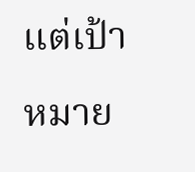แต่เป้าหมาย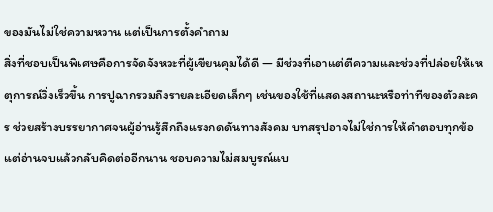ของมันไม่ใช่ความหวาน แต่เป็นการตั้งคำถาม
สิ่งที่ชอบเป็นพิเศษคือการจัดจังหวะที่ผู้เขียนคุมได้ดี — มีช่วงที่เอาแต่ตีความและช่วงที่ปล่อยให้เหตุการณ์วิ่งเร็วขึ้น การปูฉากรวมถึงรายละเอียดเล็กๆ เช่นของใช้ที่แสดงสถานะหรือท่าทีของตัวละคร ช่วยสร้างบรรยากาศจนผู้อ่านรู้สึกถึงแรงกดดันทางสังคม บทสรุปอาจไม่ใช่การให้คำตอบทุกข้อ แต่อ่านจบแล้วกลับคิดต่ออีกนาน ชอบความไม่สมบูรณ์แบ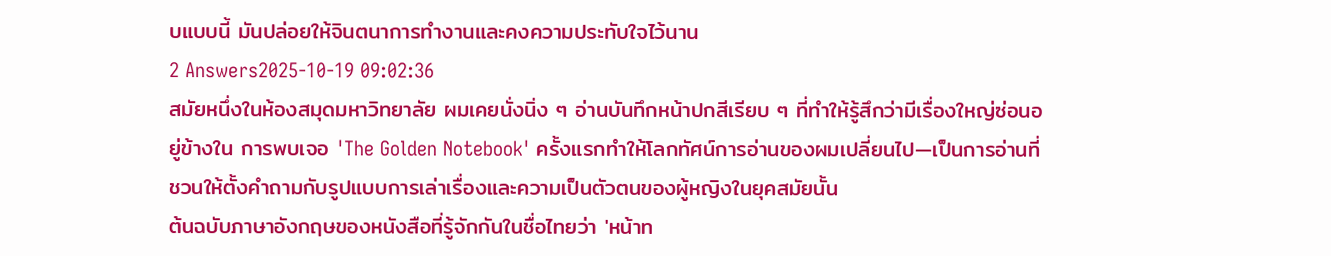บแบบนี้ มันปล่อยให้จินตนาการทำงานและคงความประทับใจไว้นาน
2 Answers2025-10-19 09:02:36
สมัยหนึ่งในห้องสมุดมหาวิทยาลัย ผมเคยนั่งนิ่ง ๆ อ่านบันทึกหน้าปกสีเรียบ ๆ ที่ทำให้รู้สึกว่ามีเรื่องใหญ่ซ่อนอยู่ข้างใน การพบเจอ 'The Golden Notebook' ครั้งแรกทำให้โลกทัศน์การอ่านของผมเปลี่ยนไป—เป็นการอ่านที่ชวนให้ตั้งคำถามกับรูปแบบการเล่าเรื่องและความเป็นตัวตนของผู้หญิงในยุคสมัยนั้น
ต้นฉบับภาษาอังกฤษของหนังสือที่รู้จักกันในชื่อไทยว่า 'หน้าท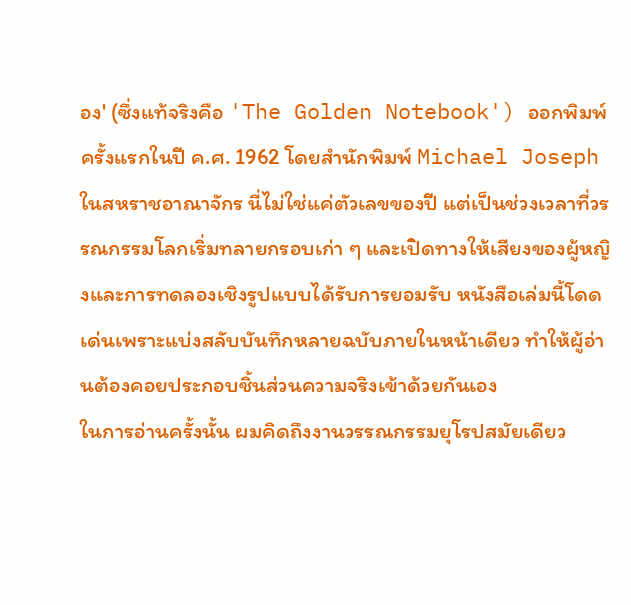อง' (ซึ่งแท้จริงคือ 'The Golden Notebook') ออกพิมพ์ครั้งแรกในปี ค.ศ. 1962 โดยสำนักพิมพ์ Michael Joseph ในสหราชอาณาจักร นี่ไม่ใช่แค่ตัวเลขของปี แต่เป็นช่วงเวลาที่วรรณกรรมโลกเริ่มทลายกรอบเก่า ๆ และเปิดทางให้เสียงของผู้หญิงและการทดลองเชิงรูปแบบได้รับการยอมรับ หนังสือเล่มนี้โดดเด่นเพราะแบ่งสลับบันทึกหลายฉบับภายในหน้าเดียว ทำให้ผู้อ่านต้องคอยประกอบชิ้นส่วนความจริงเข้าด้วยกันเอง
ในการอ่านครั้งนั้น ผมคิดถึงงานวรรณกรรมยุโรปสมัยเดียว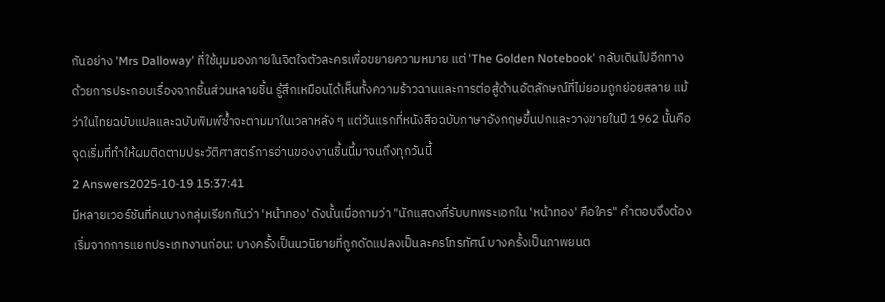กันอย่าง 'Mrs Dalloway' ที่ใช้มุมมองภายในจิตใจตัวละครเพื่อขยายความหมาย แต่ 'The Golden Notebook' กลับเดินไปอีกทางด้วยการประกอบเรื่องจากชิ้นส่วนหลายชิ้น รู้สึกเหมือนได้เห็นทั้งความร้าวฉานและการต่อสู้ด้านอัตลักษณ์ที่ไม่ยอมถูกย่อยสลาย แม้ว่าในไทยฉบับแปลและฉบับพิมพ์ซ้ำจะตามมาในเวลาหลัง ๆ แต่วันแรกที่หนังสือฉบับภาษาอังกฤษขึ้นปกและวางขายในปี 1962 นั้นคือจุดเริ่มที่ทำให้ผมติดตามประวัติศาสตร์การอ่านของงานชิ้นนี้มาจนถึงทุกวันนี้
2 Answers2025-10-19 15:37:41
มีหลายเวอร์ชันที่คนบางกลุ่มเรียกกันว่า 'หน้าทอง' ดังนั้นเมื่อถามว่า "นักแสดงที่รับบทพระเอกใน 'หน้าทอง' คือใคร" คำตอบจึงต้องเริ่มจากการแยกประเภทงานก่อน: บางครั้งเป็นนวนิยายที่ถูกดัดแปลงเป็นละครโทรทัศน์ บางครั้งเป็นภาพยนต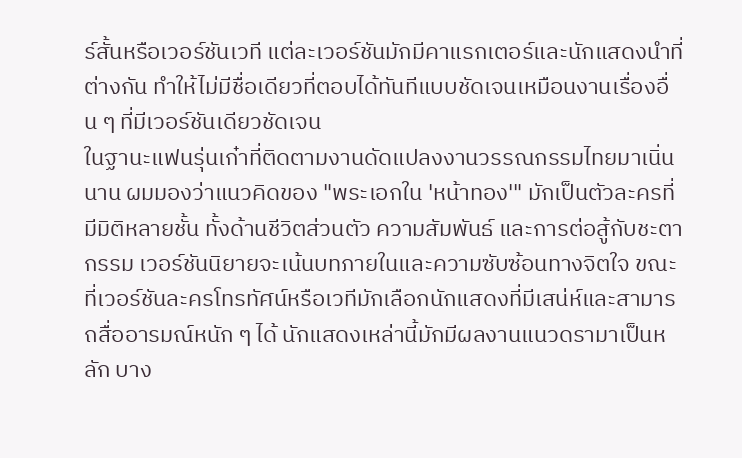ร์สั้นหรือเวอร์ชันเวที แต่ละเวอร์ชันมักมีคาแรกเตอร์และนักแสดงนำที่ต่างกัน ทำให้ไม่มีชื่อเดียวที่ตอบได้ทันทีแบบชัดเจนเหมือนงานเรื่องอื่น ๆ ที่มีเวอร์ชันเดียวชัดเจน
ในฐานะแฟนรุ่นเก๋าที่ติดตามงานดัดแปลงงานวรรณกรรมไทยมาเนิ่นนาน ผมมองว่าแนวคิดของ "พระเอกใน 'หน้าทอง'" มักเป็นตัวละครที่มีมิติหลายชั้น ทั้งด้านชีวิตส่วนตัว ความสัมพันธ์ และการต่อสู้กับชะตากรรม เวอร์ชันนิยายจะเน้นบทภายในและความซับซ้อนทางจิตใจ ขณะที่เวอร์ชันละครโทรทัศน์หรือเวทีมักเลือกนักแสดงที่มีเสน่ห์และสามารถสื่ออารมณ์หนัก ๆ ได้ นักแสดงเหล่านี้มักมีผลงานแนวดรามาเป็นหลัก บาง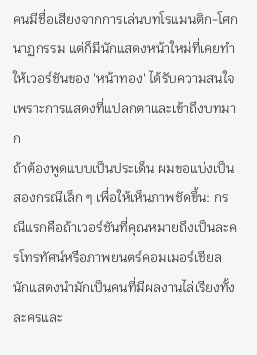คนมีชื่อเสียงจากการเล่นบทโรแมนติก-โศกนาฏกรรม แต่ก็มีนักแสดงหน้าใหม่ที่เคยทำให้เวอร์ชันของ 'หน้าทอง' ได้รับความสนใจเพราะการแสดงที่แปลกตาและเข้าถึงบทมาก
ถ้าต้องพูดแบบเป็นประเด็น ผมขอแบ่งเป็นสองกรณีเล็ก ๆ เพื่อให้เห็นภาพชัดขึ้น: กรณีแรกคือถ้าเวอร์ชันที่คุณหมายถึงเป็นละครโทรทัศน์หรือภาพยนตร์คอมเมอร์เชียล นักแสดงนำมักเป็นคนที่มีผลงานไล่เรียงทั้งละครและ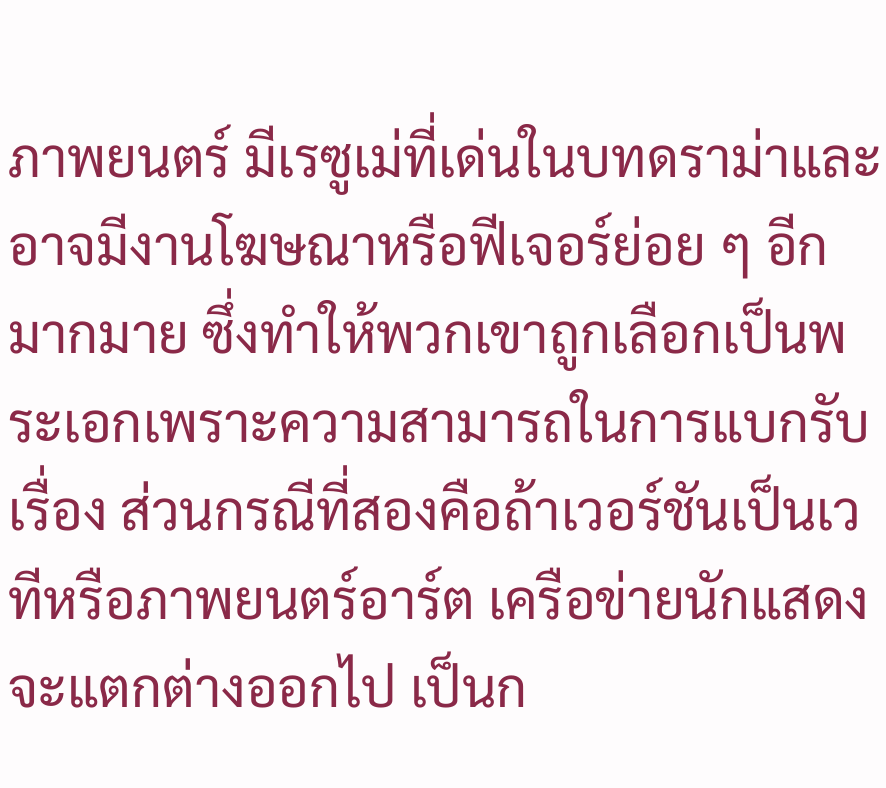ภาพยนตร์ มีเรซูเม่ที่เด่นในบทดราม่าและอาจมีงานโฆษณาหรือฟีเจอร์ย่อย ๆ อีกมากมาย ซึ่งทำให้พวกเขาถูกเลือกเป็นพระเอกเพราะความสามารถในการแบกรับเรื่อง ส่วนกรณีที่สองคือถ้าเวอร์ชันเป็นเวทีหรือภาพยนตร์อาร์ต เครือข่ายนักแสดงจะแตกต่างออกไป เป็นก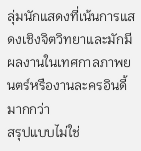ลุ่มนักแสดงที่เน้นการแสดงเชิงจิตวิทยาและมักมีผลงานในเทศกาลภาพยนตร์หรืองานละครอินดี้มากกว่า
สรุปแบบไม่ใช่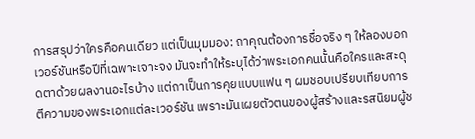การสรุปว่าใครคือคนเดียว แต่เป็นมุมมอง: ถาคุณต้องการชื่อจริง ๆ ให้ลองบอกเวอร์ชันหรือปีที่เฉพาะเจาะจง มันจะทำให้ระบุได้ว่าพระเอกคนนั้นคือใครและสะดุดตาด้วยผลงานอะไรบ้าง แต่ถาเป็นการคุยแบบแฟน ๆ ผมชอบเปรียบเทียบการตีความของพระเอกแต่ละเวอร์ชัน เพราะมันเผยตัวตนของผู้สร้างและรสนิยมผู้ช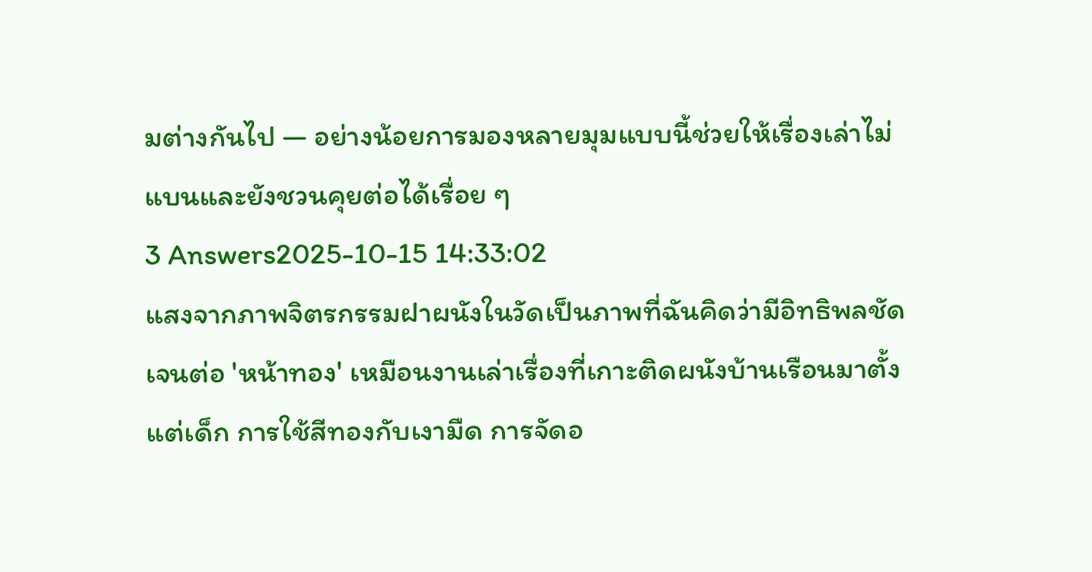มต่างกันไป — อย่างน้อยการมองหลายมุมแบบนี้ช่วยให้เรื่องเล่าไม่แบนและยังชวนคุยต่อได้เรื่อย ๆ
3 Answers2025-10-15 14:33:02
แสงจากภาพจิตรกรรมฝาผนังในวัดเป็นภาพที่ฉันคิดว่ามีอิทธิพลชัดเจนต่อ 'หน้าทอง' เหมือนงานเล่าเรื่องที่เกาะติดผนังบ้านเรือนมาตั้งแต่เด็ก การใช้สีทองกับเงามืด การจัดอ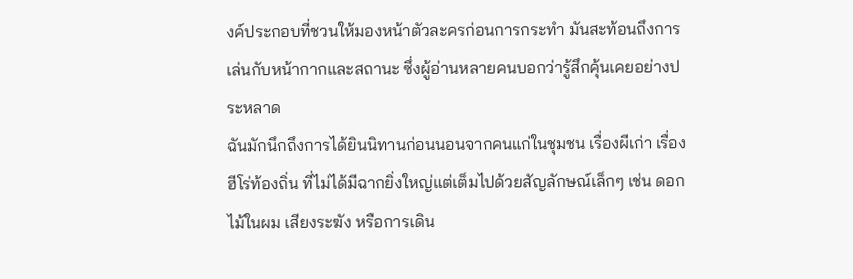งค์ประกอบที่ชวนให้มองหน้าตัวละครก่อนการกระทำ มันสะท้อนถึงการเล่นกับหน้ากากและสถานะ ซึ่งผู้อ่านหลายคนบอกว่ารู้สึกคุ้นเคยอย่างประหลาด
ฉันมักนึกถึงการได้ยินนิทานก่อนนอนจากคนแก่ในชุมชน เรื่องผีเก่า เรื่องฮีโร่ท้องถิ่น ที่ไม่ได้มีฉากยิ่งใหญ่แต่เต็มไปด้วยสัญลักษณ์เล็กๆ เช่น ดอกไม้ในผม เสียงระฆัง หรือการเดิน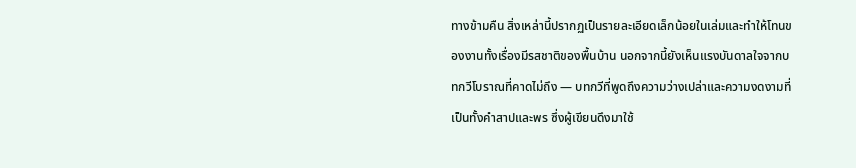ทางข้ามคืน สิ่งเหล่านี้ปรากฏเป็นรายละเอียดเล็กน้อยในเล่มและทำให้โทนของงานทั้งเรื่องมีรสชาติของพื้นบ้าน นอกจากนี้ยังเห็นแรงบันดาลใจจากบทกวีโบราณที่คาดไม่ถึง — บทกวีที่พูดถึงความว่างเปล่าและความงดงามที่เป็นทั้งคำสาปและพร ซึ่งผู้เขียนดึงมาใช้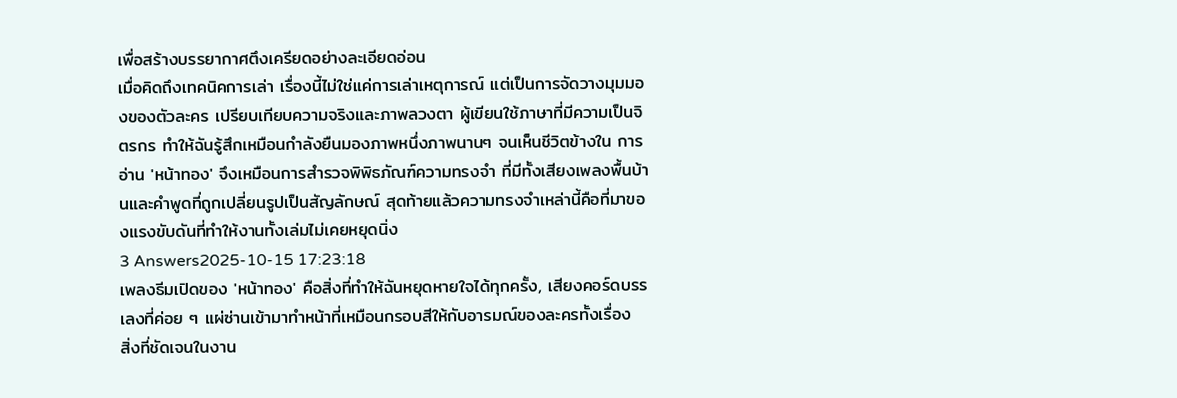เพื่อสร้างบรรยากาศตึงเครียดอย่างละเอียดอ่อน
เมื่อคิดถึงเทคนิคการเล่า เรื่องนี้ไม่ใช่แค่การเล่าเหตุการณ์ แต่เป็นการจัดวางมุมมองของตัวละคร เปรียบเทียบความจริงและภาพลวงตา ผู้เขียนใช้ภาษาที่มีความเป็นจิตรกร ทำให้ฉันรู้สึกเหมือนกำลังยืนมองภาพหนึ่งภาพนานๆ จนเห็นชีวิตข้างใน การอ่าน 'หน้าทอง' จึงเหมือนการสำรวจพิพิธภัณฑ์ความทรงจำ ที่มีทั้งเสียงเพลงพื้นบ้านและคำพูดที่ถูกเปลี่ยนรูปเป็นสัญลักษณ์ สุดท้ายแล้วความทรงจำเหล่านี้คือที่มาของแรงขับดันที่ทำให้งานทั้งเล่มไม่เคยหยุดนิ่ง
3 Answers2025-10-15 17:23:18
เพลงธีมเปิดของ 'หน้าทอง' คือสิ่งที่ทำให้ฉันหยุดหายใจได้ทุกครั้ง, เสียงคอร์ดบรรเลงที่ค่อย ๆ แผ่ซ่านเข้ามาทำหน้าที่เหมือนกรอบสีให้กับอารมณ์ของละครทั้งเรื่อง
สิ่งที่ชัดเจนในงาน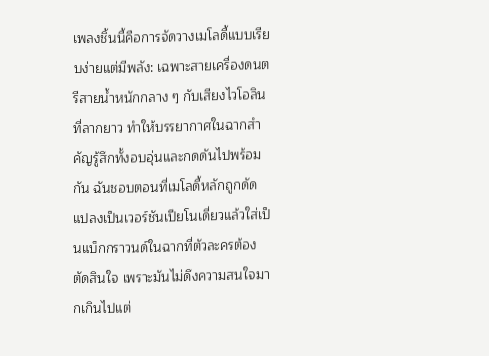เพลงชิ้นนี้คือการจัดวางเมโลดี้แบบเรียบง่ายแต่มีพลัง: เฉพาะสายเครื่องดนตรีสายน้ำหนักกลาง ๆ กับเสียงไวโอลินที่ลากยาว ทำให้บรรยากาศในฉากสำคัญรู้สึกทั้งอบอุ่นและกดดันไปพร้อมกัน ฉันชอบตอนที่เมโลดี้หลักถูกดัดแปลงเป็นเวอร์ชันเปียโนเดี่ยวแล้วใส่เป็นแบ็กกราวนด์ในฉากที่ตัวละครต้องตัดสินใจ เพราะมันไม่ดึงความสนใจมากเกินไปแต่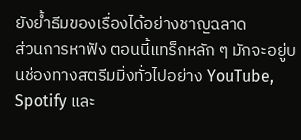ยังย้ำธีมของเรื่องได้อย่างชาญฉลาด
ส่วนการหาฟัง ตอนนี้แทร็กหลัก ๆ มักจะอยู่บนช่องทางสตรีมมิ่งทั่วไปอย่าง YouTube, Spotify และ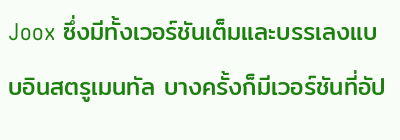Joox ซึ่งมีทั้งเวอร์ชันเต็มและบรรเลงแบบอินสตรูเมนทัล บางครั้งก็มีเวอร์ชันที่อัป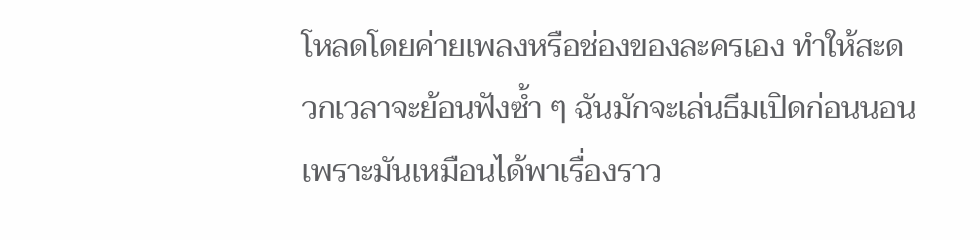โหลดโดยค่ายเพลงหรือช่องของละครเอง ทำให้สะดวกเวลาจะย้อนฟังซ้ำ ๆ ฉันมักจะเล่นธีมเปิดก่อนนอนเพราะมันเหมือนได้พาเรื่องราว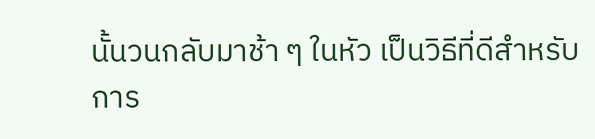นั้นวนกลับมาช้า ๆ ในหัว เป็นวิธีที่ดีสำหรับการ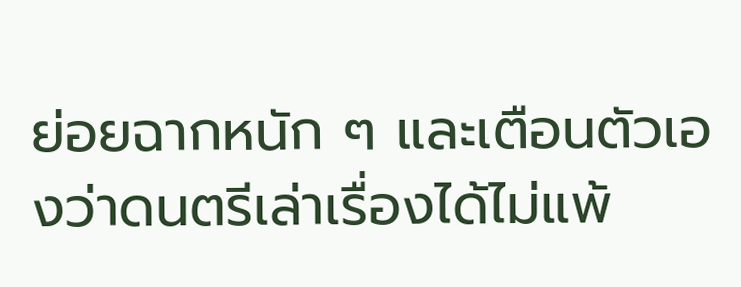ย่อยฉากหนัก ๆ และเตือนตัวเองว่าดนตรีเล่าเรื่องได้ไม่แพ้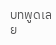บทพูดเลย